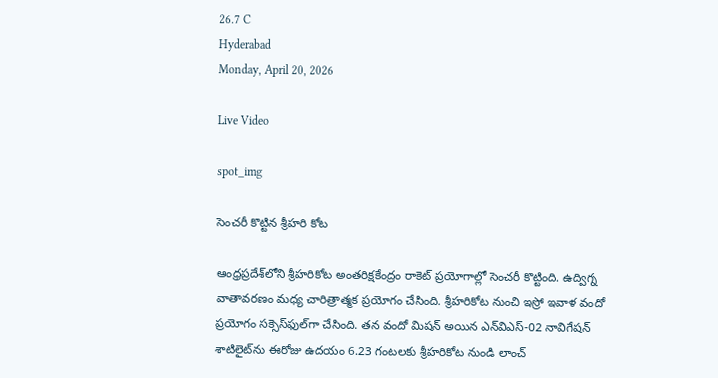26.7 C
Hyderabad
Monday, April 20, 2026

Live Video

spot_img

సెంచరీ కొట్టిన శ్రీహరి కోట

ఆంధ్రప్రదేశ్‌లోని శ్రీహరికోట అంతరిక్షకేంద్రం రాకెట్‌ ప్రయోగాల్లో సెంచరీ కొట్టింది. ఉద్విగ్న వాతావరణం మధ్య చారిత్రాత్మక ప్రయోగం చేసింది. శ్రీహరికోట నుంచి ఇస్రో ఇవాళ వందో ప్రయోగం సక్సెస్‌ఫుల్‌గా చేసింది. తన వందో మిషన్‌ అయిన ఎన్‌విఎస్-02 నావిగేషన్ శాటిలైట్‌ను ఈరోజు ఉదయం 6.23 గంటలకు శ్రీహరికోట నుండి లాంచ్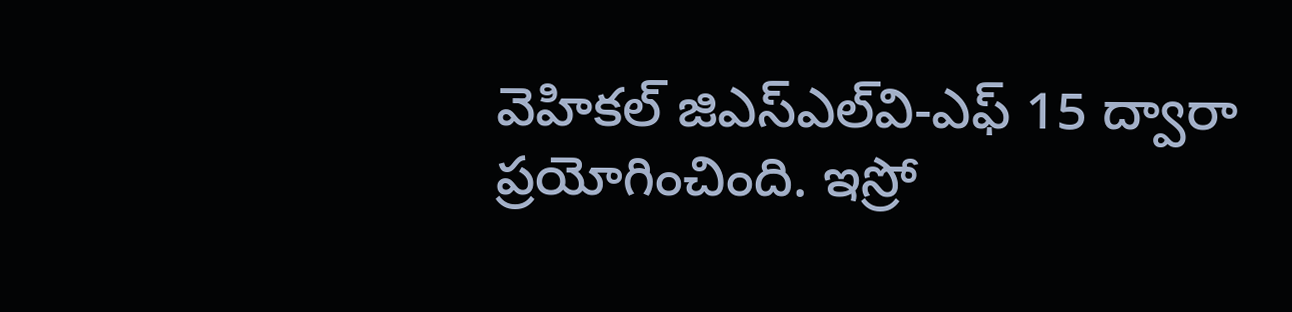వెహికల్ జిఎస్‌ఎల్‌వి-ఎఫ్ 15 ద్వారా ప్రయోగించింది. ఇస్రో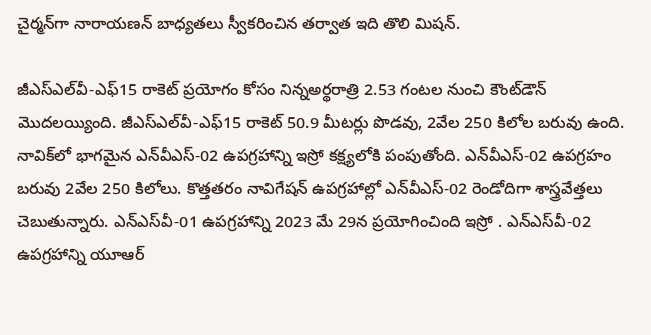చైర్మన్‌గా నారాయణన్ బాధ్యతలు స్వీకరించిన తర్వాత ఇది తొలి మిషన్‌.

జీఎస్‌ఎల్‌వీ-ఎఫ్‌15 రాకెట్‌ ప్రయోగం కోసం నిన్నఅర్థరాత్రి 2.53 గంటల నుంచి కౌంట్‌డౌన్‌ మొదలయ్యింది. జీఎస్‌ఎల్‌వీ-ఎఫ్15 రాకెట్‌ 50.9 మీటర్లు పొడవు, 2వేల 250 కిలోల బరువు ఉంది. నావిక్‌లో భాగమైన ఎన్‌వీఎస్‌-02 ఉపగ్రహాన్ని ఇస్రో కక్ష్యలోకి పంపుతోంది. ఎన్‌వీఎస్‌-02 ఉపగ్రహం బరువు 2వేల 250 కిలోలు. కొత్తతరం నావిగేషన్ ఉపగ్రహాల్లో ఎన్‌వీఎస్‌-02 రెండోదిగా శాస్త్రవేత్తలు చెబుతున్నారు. ఎన్‌ఎస్‌వీ-01 ఉపగ్రహాన్ని 2023 మే 29న ప్రయోగించింది ఇస్రో . ఎన్‌ఎస్‌వీ-02 ఉపగ్రహాన్ని యూఆర్‌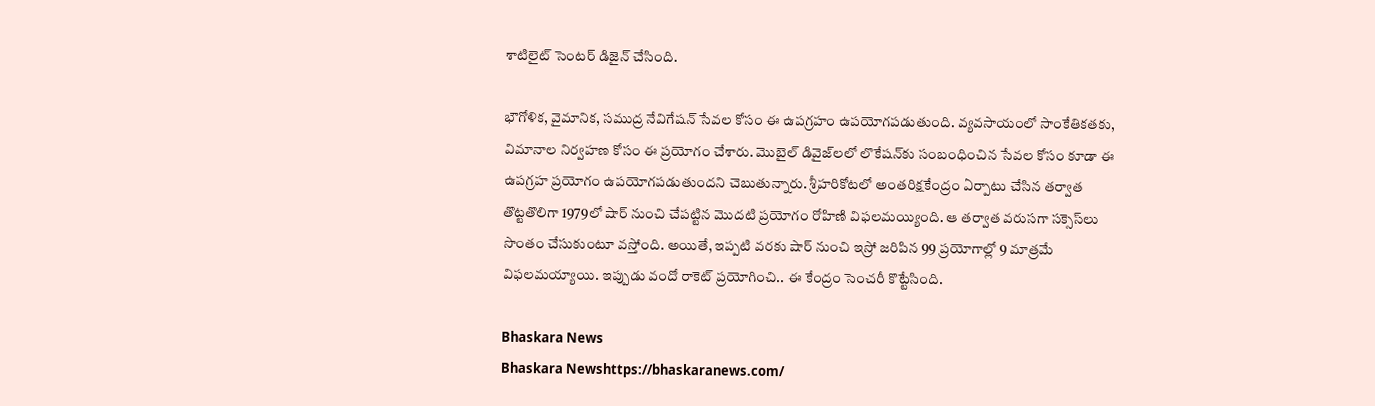శాటిలైట్ సెంటర్ డిజైన్ చేసింది.

భౌగోళిక, వైమానిక, సముద్ర నేవిగేషన్ సేవల కోసం ఈ ఉపగ్రహం ఉపయోగపడుతుంది. వ్యవసాయంలో సాంకేతికతకు, విమానాల నిర్వహణ కోసం ఈ ప్రయోగం చేశారు. మొబైల్ డివైజ్‌లలో లొకేషన్‌కు సంబంధించిన సేవల కోసం కూడా ఈ ఉపగ్రహ ప్రయోగం ఉపయోగపడుతుందని చెబుతున్నారు. శ్రీహరికోటలో అంతరిక్షకేంద్రం ఏర్పాటు చేసిన తర్వాత తొట్టతొలిగా 1979లో షార్‌ నుంచి చేపట్టిన మొదటి ప్రయోగం రోహిణి విఫలమయ్యింది. ఆ తర్వాత వరుసగా సక్సెస్‌లు సొంతం చేసుకుంటూ వస్తోంది. అయితే, ఇప్పటి వరకు షార్ నుంచి ఇస్రో జరిపిన 99 ప్రయోగాల్లో 9 మాత్రమే విఫలమయ్యాయి. ఇప్పుడు వందో రాకెట్‌ ప్రయోగించి.. ఈ కేంద్రం సెంచరీ కొట్టేసింది.

Bhaskara News
Bhaskara Newshttps://bhaskaranews.com/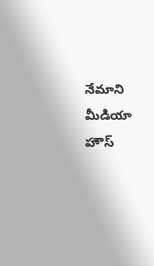నేమాని మీడియా హౌస్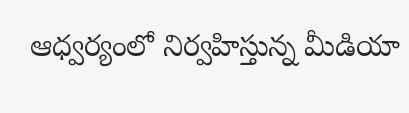ఆధ్వర్యంలో నిర్వహిస్తున్న మీడియా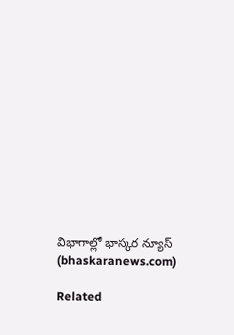విభాగాల్లో భాస్కర న్యూస్ (bhaskaranews.com)

Related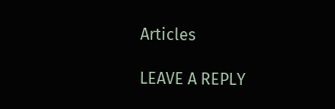Articles

LEAVE A REPLY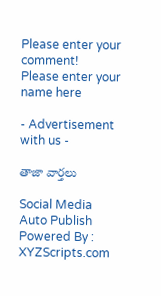Please enter your comment!
Please enter your name here

- Advertisement with us -

తాజా వార్తలు

Social Media Auto Publish Powered By : XYZScripts.com